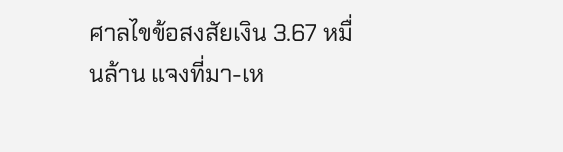ศาลไขข้อสงสัยเงิน 3.67 หมื่นล้าน แจงที่มา-เห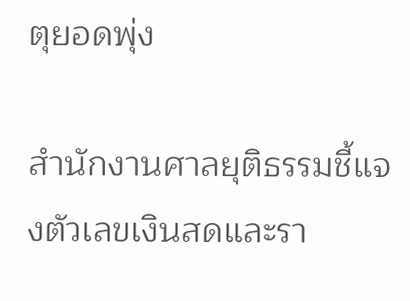ตุยอดพุ่ง

สำนักงานศาลยุติธรรมชี้แจงตัวเลขเงินสดและรา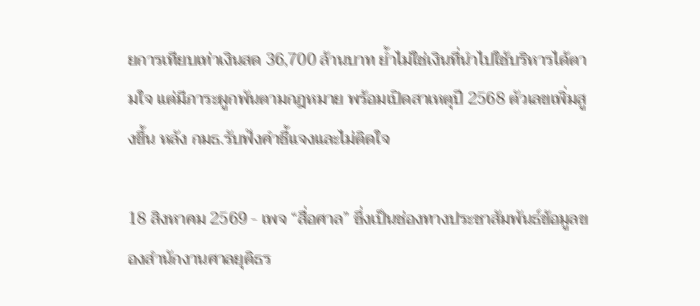ยการเทียบเท่าเงินสด 36,700 ล้านบาท ย้ำไม่ใช่เงินที่นำไปใช้บริหารได้ตามใจ แต่มีภาระผูกพันตามกฎหมาย พร้อมเปิดสาเหตุปี 2568 ตัวเลขเพิ่มสูงขึ้น หลัง กมธ.รับฟังคำชี้แจงและไม่ติดใจ

18 สิงหาคม 2569 - เพจ “สื่อศาล” ซึ่งเป็นช่องทางประชาสัมพันธ์ข้อมูลของสำนักงานศาลยุติธร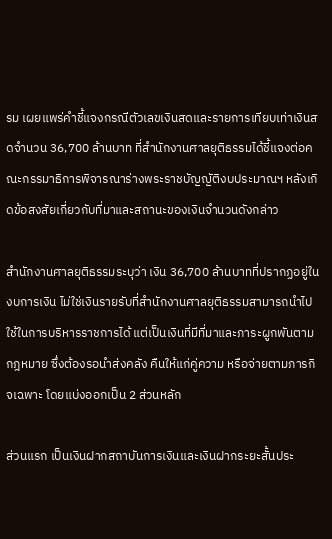รม เผยแพร่คำชี้แจงกรณีตัวเลขเงินสดและรายการเทียบเท่าเงินสดจำนวน 36,700 ล้านบาท ที่สำนักงานศาลยุติธรรมได้ชี้แจงต่อคณะกรรมาธิการพิจารณาร่างพระราชบัญญัติงบประมาณฯ หลังเกิดข้อสงสัยเกี่ยวกับที่มาและสถานะของเงินจำนวนดังกล่าว

สำนักงานศาลยุติธรรมระบุว่า เงิน 36,700 ล้านบาทที่ปรากฏอยู่ในงบการเงิน ไม่ใช่เงินรายรับที่สำนักงานศาลยุติธรรมสามารถนำไปใช้ในการบริหารราชการได้ แต่เป็นเงินที่มีที่มาและภาระผูกพันตามกฎหมาย ซึ่งต้องรอนำส่งคลัง คืนให้แก่คู่ความ หรือจ่ายตามภารกิจเฉพาะ โดยแบ่งออกเป็น 2 ส่วนหลัก

ส่วนแรก เป็นเงินฝากสถาบันการเงินและเงินฝากระยะสั้นประ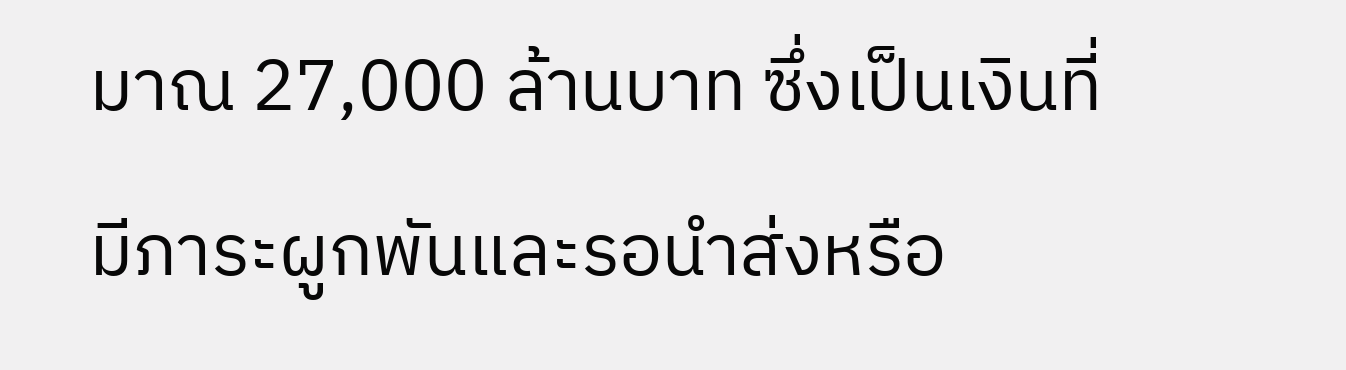มาณ 27,000 ล้านบาท ซึ่งเป็นเงินที่มีภาระผูกพันและรอนำส่งหรือ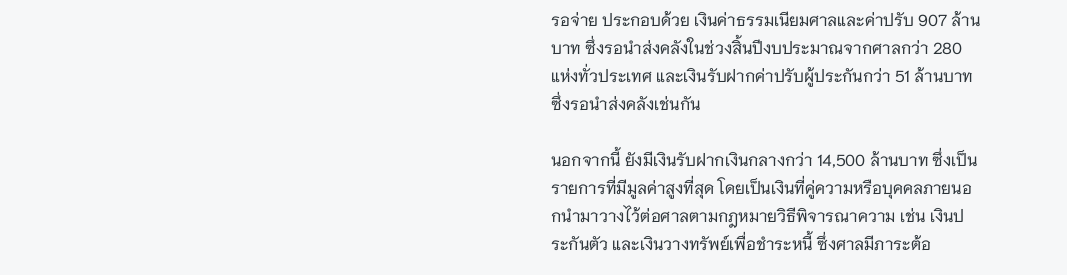รอจ่าย ประกอบด้วย เงินค่าธรรมเนียมศาลและค่าปรับ 907 ล้านบาท ซึ่งรอนำส่งคลังในช่วงสิ้นปีงบประมาณจากศาลกว่า 280 แห่งทั่วประเทศ และเงินรับฝากค่าปรับผู้ประกันกว่า 51 ล้านบาท ซึ่งรอนำส่งคลังเช่นกัน

นอกจากนี้ ยังมีเงินรับฝากเงินกลางกว่า 14,500 ล้านบาท ซึ่งเป็นรายการที่มีมูลค่าสูงที่สุด โดยเป็นเงินที่คู่ความหรือบุคคลภายนอกนำมาวางไว้ต่อศาลตามกฎหมายวิธีพิจารณาความ เช่น เงินประกันตัว และเงินวางทรัพย์เพื่อชำระหนี้ ซึ่งศาลมีภาระต้อ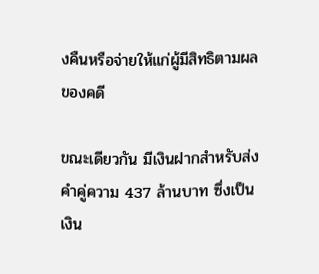งคืนหรือจ่ายให้แก่ผู้มีสิทธิตามผลของคดี

ขณะเดียวกัน มีเงินฝากสำหรับส่งคำคู่ความ 437 ล้านบาท ซึ่งเป็นเงิน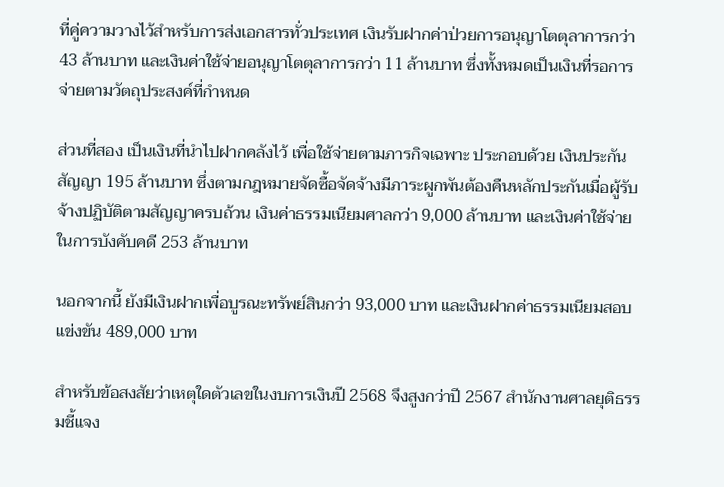ที่คู่ความวางไว้สำหรับการส่งเอกสารทั่วประเทศ เงินรับฝากค่าป่วยการอนุญาโตตุลาการกว่า 43 ล้านบาท และเงินค่าใช้จ่ายอนุญาโตตุลาการกว่า 11 ล้านบาท ซึ่งทั้งหมดเป็นเงินที่รอการจ่ายตามวัตถุประสงค์ที่กำหนด

ส่วนที่สอง เป็นเงินที่นำไปฝากคลังไว้ เพื่อใช้จ่ายตามภารกิจเฉพาะ ประกอบด้วย เงินประกันสัญญา 195 ล้านบาท ซึ่งตามกฎหมายจัดซื้อจัดจ้างมีภาระผูกพันต้องคืนหลักประกันเมื่อผู้รับจ้างปฏิบัติตามสัญญาครบถ้วน เงินค่าธรรมเนียมศาลกว่า 9,000 ล้านบาท และเงินค่าใช้จ่ายในการบังคับคดี 253 ล้านบาท

นอกจากนี้ ยังมีเงินฝากเพื่อบูรณะทรัพย์สินกว่า 93,000 บาท และเงินฝากค่าธรรมเนียมสอบแข่งขัน 489,000 บาท

สำหรับข้อสงสัยว่าเหตุใดตัวเลขในงบการเงินปี 2568 จึงสูงกว่าปี 2567 สำนักงานศาลยุติธรรมชี้แจง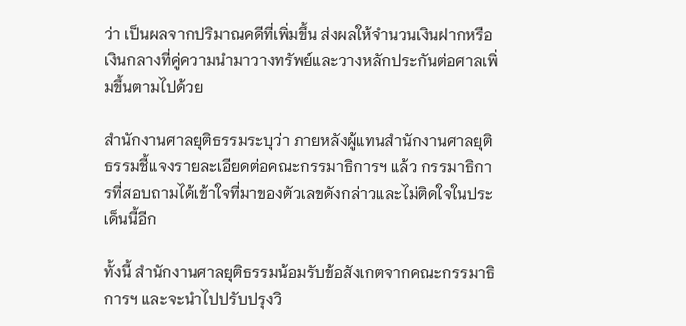ว่า เป็นผลจากปริมาณคดีที่เพิ่มขึ้น ส่งผลให้จำนวนเงินฝากหรือเงินกลางที่คู่ความนำมาวางทรัพย์และวางหลักประกันต่อศาลเพิ่มขึ้นตามไปด้วย

สำนักงานศาลยุติธรรมระบุว่า ภายหลังผู้แทนสำนักงานศาลยุติธรรมชี้แจงรายละเอียดต่อคณะกรรมาธิการฯ แล้ว กรรมาธิการที่สอบถามได้เข้าใจที่มาของตัวเลขดังกล่าวและไม่ติดใจในประเด็นนี้อีก

ทั้งนี้ สำนักงานศาลยุติธรรมน้อมรับข้อสังเกตจากคณะกรรมาธิการฯ และจะนำไปปรับปรุงวิ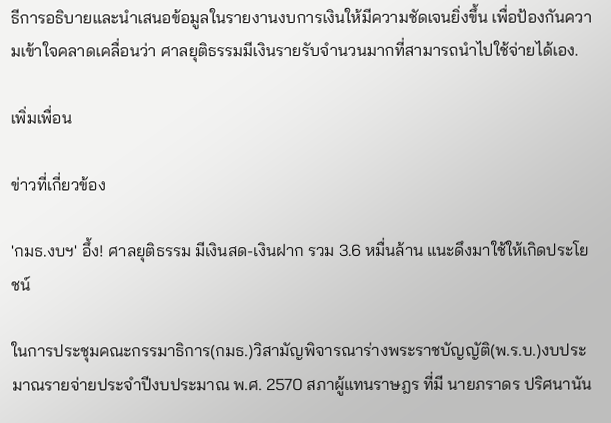ธีการอธิบายและนำเสนอข้อมูลในรายงานงบการเงินให้มีความชัดเจนยิ่งขึ้น เพื่อป้องกันความเข้าใจคลาดเคลื่อนว่า ศาลยุติธรรมมีเงินรายรับจำนวนมากที่สามารถนำไปใช้จ่ายได้เอง.

เพิ่มเพื่อน

ข่าวที่เกี่ยวข้อง

'กมธ.งบฯ' อึ้ง! ศาลยุติธรรม มีเงินสด-เงินฝาก รวม 3.6 หมื่นล้าน แนะดึงมาใช้ให้เกิดประโยชน์

ในการประชุมคณะกรรมาธิการ(กมธ.)วิสามัญพิจารณาร่างพระราชบัญญัติ(พ.ร.บ.)งบประมาณรายจ่ายประจำปีงบประมาณ พ.ศ. 2570 สภาผู้แทนราษฎร ที่มี นายภราดร ปริศนานัน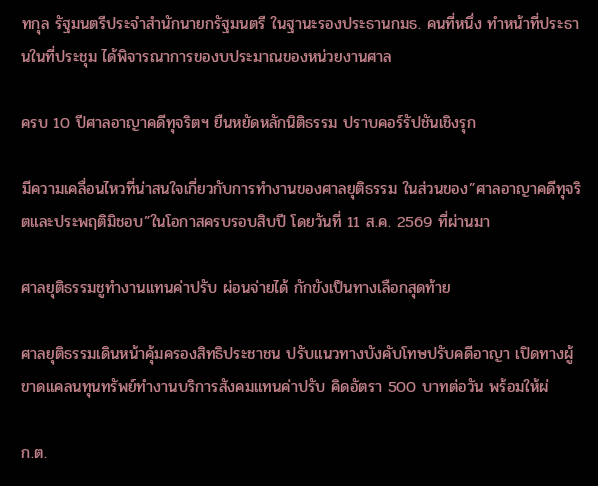ทกุล รัฐมนตรีประจำสำนักนายกรัฐมนตรี ในฐานะรองประธานกมธ. คนที่หนึ่ง ทำหน้าที่ประธานในที่ประชุม ได้พิจารณาการของบประมาณของหน่วยงานศาล

ครบ 10 ปีศาลอาญาคดีทุจริตฯ ยืนหยัดหลักนิติธรรม ปราบคอร์รัปชันเชิงรุก

มีความเคลื่อนไหวที่น่าสนใจเกี่ยวกับการทำงานของศาลยุติธรรม ในส่วนของ”ศาลอาญาคดีทุจริตและประพฤติมิชอบ”ในโอกาสครบรอบสิบปี โดยวันที่ 11 ส.ค. 2569 ที่ผ่านมา

ศาลยุติธรรมชูทำงานแทนค่าปรับ ผ่อนจ่ายได้ กักขังเป็นทางเลือกสุดท้าย

ศาลยุติธรรมเดินหน้าคุ้มครองสิทธิประชาชน ปรับแนวทางบังคับโทษปรับคดีอาญา เปิดทางผู้ขาดแคลนทุนทรัพย์ทำงานบริการสังคมแทนค่าปรับ คิดอัตรา 500 บาทต่อวัน พร้อมให้ผ่

ก.ต.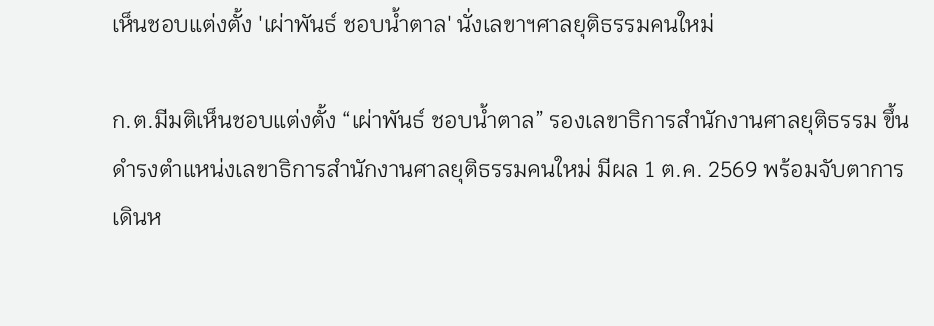เห็นชอบแต่งตั้ง 'เผ่าพันธ์ ชอบน้ำตาล' นั่งเลขาฯศาลยุติธรรมคนใหม่

ก.ต.มีมติเห็นชอบแต่งตั้ง “เผ่าพันธ์ ชอบน้ำตาล” รองเลขาธิการสำนักงานศาลยุติธรรม ขึ้นดำรงตำแหน่งเลขาธิการสำนักงานศาลยุติธรรมคนใหม่ มีผล 1 ต.ค. 2569 พร้อมจับตาการเดินห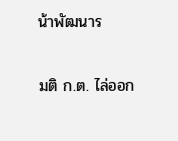น้าพัฒนาร

มติ ก.ต. ไล่ออก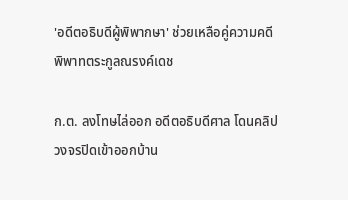'อดีตอธิบดีผู้พิพากษา' ช่วยเหลือคู่ความคดีพิพาทตระกูลณรงค์เดช

ก.ต. ลงโทษไล่ออก อดีตอธิบดีศาล โดนคลิปวงจรปิดเข้าออกบ้าน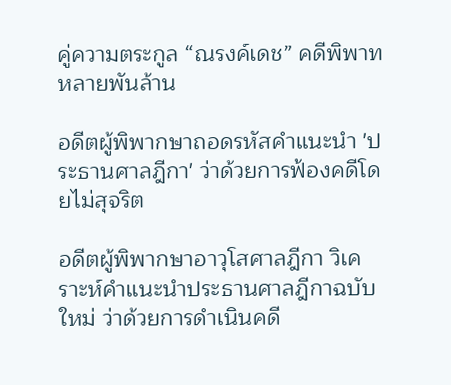คู่ความตระกูล “ณรงค์เดช” คดีพิพาทหลายพันล้าน

อดีตผู้พิพากษาถอดรหัสคำแนะนำ 'ประธานศาลฎีกา' ว่าด้วยการฟ้องคดีโดยไม่สุจริต

อดีตผู้พิพากษาอาวุโสศาลฎีกา วิเคราะห์คำแนะนำประธานศาลฎีกาฉบับใหม่ ว่าด้วยการดำเนินคดี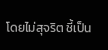โดยไม่สุจริต ชี้เป็น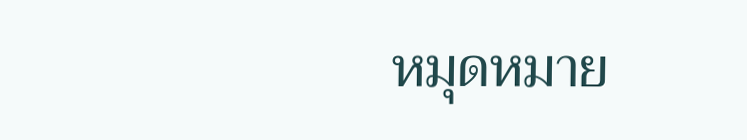หมุดหมาย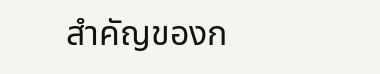สำคัญของก